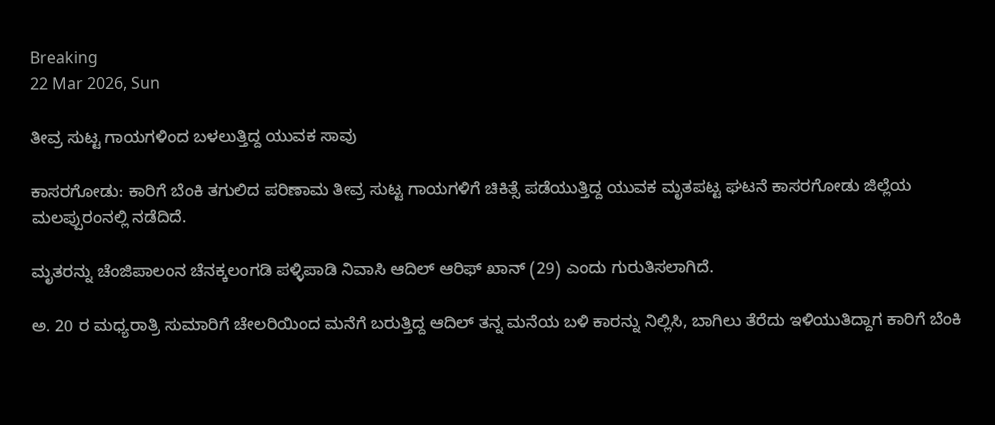Breaking
22 Mar 2026, Sun

ತೀವ್ರ ಸುಟ್ಟ ಗಾಯಗಳಿಂದ ಬಳಲುತ್ತಿದ್ದ ಯುವಕ ಸಾವು

ಕಾಸರಗೋಡು: ಕಾರಿಗೆ ಬೆಂಕಿ ತಗುಲಿದ ಪರಿಣಾಮ ತೀವ್ರ ಸುಟ್ಟ ಗಾಯಗಳಿಗೆ ಚಿಕಿತ್ಸೆ ಪಡೆಯುತ್ತಿದ್ದ ಯುವಕ ಮೃತಪಟ್ಟ ಘಟನೆ ಕಾಸರಗೋಡು ಜಿಲ್ಲೆಯ ಮಲಪ್ಪುರಂನಲ್ಲಿ ನಡೆದಿದೆ.

ಮೃತರನ್ನು ಚೆಂಜಿಪಾಲಂನ ಚೆನಕ್ಕಲಂಗಡಿ ಪಳ್ಳಿಪಾಡಿ ನಿವಾಸಿ ಆದಿಲ್ ಆರಿಫ್ ಖಾನ್ (29) ಎಂದು ಗುರುತಿಸಲಾಗಿದೆ.

ಅ. 20 ರ ಮಧ್ಯರಾತ್ರಿ ಸುಮಾರಿಗೆ ಚೇಲರಿಯಿಂದ ಮನೆಗೆ ಬರುತ್ತಿದ್ದ ಆದಿಲ್ ತನ್ನ ಮನೆಯ ಬಳಿ ಕಾರನ್ನು ನಿಲ್ಲಿಸಿ, ಬಾಗಿಲು ತೆರೆದು ಇಳಿಯುತಿದ್ದಾಗ ಕಾರಿಗೆ ಬೆಂಕಿ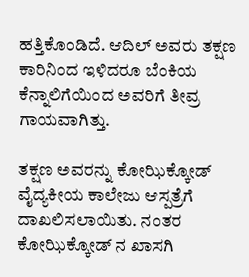ಹತ್ತಿಕೊಂಡಿದೆ. ಆದಿಲ್ ಅವರು ತಕ್ಷಣ ಕಾರಿನಿಂದ ಇಳಿದರೂ ಬೆಂಕಿಯ ಕೆನ್ನಾಲಿಗೆಯಿಂದ ಅವರಿಗೆ ತೀವ್ರ ಗಾಯವಾಗಿತ್ತು.

ತಕ್ಷಣ ಅವರನ್ನು ಕೋಝಿಕ್ಕೋಡ್ ವೈದ್ಯಕೀಯ ಕಾಲೇಜು ಆಸ್ಪತ್ರೆಗೆ ದಾಖಲಿಸಲಾಯಿತು. ನಂತರ ಕೋಝಿಕ್ಕೋಡ್ ನ ಖಾಸಗಿ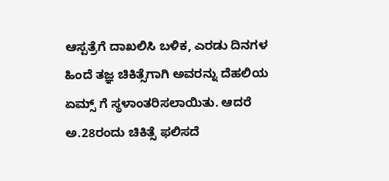ಆಸ್ಪತ್ರೆಗೆ ದಾಖಲಿಸಿ ಬಳಿಕ, ಎರಡು ದಿನಗಳ ಹಿಂದೆ ತಜ್ಞ ಚಿಕಿತ್ಸೆಗಾಗಿ ಅವರನ್ನು ದೆಹಲಿಯ ಏಮ್ಸ್ ಗೆ ಸ್ಥಳಾಂತರಿಸಲಾಯಿತು. ಆದರೆ ಅ.28ರಂದು ಚಿಕಿತ್ಸೆ ಫಲಿಸದೆ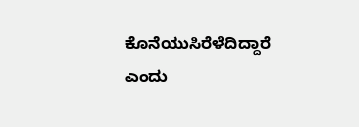ಕೊನೆಯುಸಿರೆಳೆದಿದ್ದಾರೆ ಎಂದು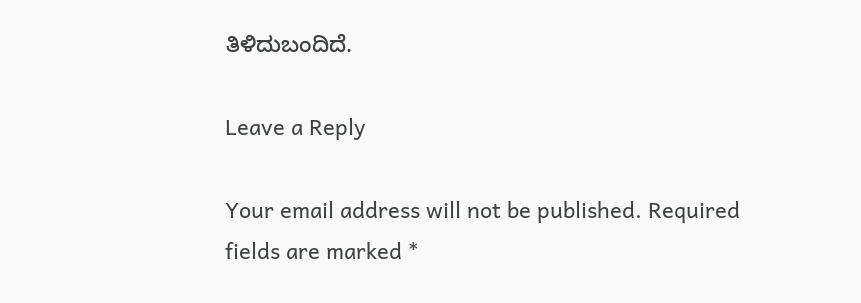ತಿಳಿದುಬಂದಿದೆ.

Leave a Reply

Your email address will not be published. Required fields are marked *